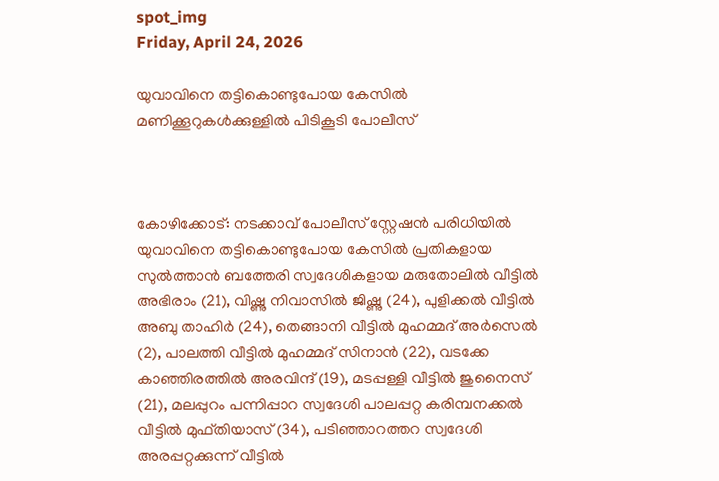spot_img
Friday, April 24, 2026

യുവാവിനെ തട്ടികൊണ്ടുപോയ കേസിൽ മണിക്കൂറുകൾക്കുള്ളിൽ പിടികൂടി പോലീസ്



കോഴിക്കോട്: നടക്കാവ് പോലീസ് സ്റ്റേഷൻ പരിധിയിൽ യുവാവിനെ തട്ടികൊണ്ടുപോയ കേസിൽ പ്രതികളായ സുൽത്താൻ ബത്തേരി സ്വദേശികളായ മരുതോലിൽ വീട്ടിൽ അഭിരാം (21), വിഷ്ണു നിവാസിൽ ജിഷ്ണു (24), പുളിക്കൽ വീട്ടിൽ അബു താഹിർ (24), തെങ്ങാനി വീട്ടിൽ മുഹമ്മദ് അർസെൽ (2), പാലത്തി വീട്ടിൽ മുഹമ്മദ് സിനാൻ (22), വടക്കേ കാഞ്ഞിരത്തിൽ അരവിന്ദ് (19), മടപ്പള്ളി വീട്ടിൽ ജുനൈസ് (21), മലപ്പുറം പന്നിപ്പാറ സ്വദേശി പാലപ്പറ്റ കരിമ്പനക്കൽ വീട്ടിൽ മുഫ്തിയാസ് (34), പടിഞ്ഞാറത്തറ സ്വദേശി അരപ്പറ്റക്കുന്ന് വീട്ടിൽ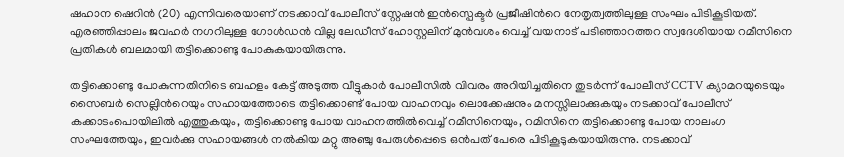ഷഹാന ഷെറിൻ (20) എന്നിവരെയാണ് നടക്കാവ് പോലീസ് സ്റ്റേഷൻ ഇൻസ്പെക്ടർ പ്രജീഷിന്‍റെ നേതൃത്വത്തിലുള്ള സംഘം പിടികൂടിയത്. എരഞ്ഞിപ്പാലം ജവഹർ നഗറിലുള്ള ഗോൾഡൻ വില്ല ലേഡീസ് ഹോസ്റ്റലിന് മുൻവശം വെച്ച് വയനാട് പടിഞ്ഞാറത്തറ സ്വദേശിയായ റമീസിനെ പ്രതികള്‍ ബലമായി തട്ടിക്കൊണ്ടു പോകുകയായിരുന്നു.

തട്ടിക്കൊണ്ടു പോകുന്നതിനിടെ ബഹളം കേട്ട് അടുത്ത വീട്ടുകാർ പോലീസിൽ വിവരം അറിയിച്ചതിനെ തുടർന്ന് പോലീസ് CCTV ക്യാമറയുടെയും സൈബര്‍ സെല്ലിന്‍റെയും സഹായത്തോടെ തട്ടിക്കൊണ്ട് പോയ വാഹനവും ലൊക്കേഷനും മനസ്സിലാക്കുകയും നടക്കാവ് പോലീസ് കക്കാടംപൊയിലിൽ എത്തുകയും, തട്ടിക്കൊണ്ടു പോയ വാഹനത്തിൽവെച്ച് റമീസിനെയും, റമിസിനെ തട്ടിക്കൊണ്ടു പോയ നാലംഗ സംഘത്തേയും, ഇവർക്കു സഹായങ്ങൾ നല്‍കിയ മറ്റു അഞ്ചു പേരുൾപ്പെടെ ഒന്‍പത് പേരെ പിടികൂടുകയായിരുന്നു. നടക്കാവ്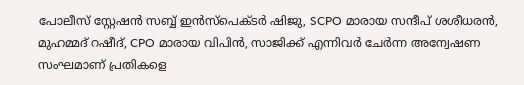പോലീസ് സ്റ്റേഷൻ സബ്ബ് ഇൻസ്പെക്ടർ ഷിജു, SCPO മാരായ സന്ദീപ് ശശീധരൻ, മുഹമ്മദ് റഷീദ്, CPO മാരായ വിപിൻ, സാജിക്ക് എന്നിവർ ചേർന്ന അന്വേഷണ സംഘമാണ് പ്രതികളെ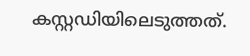കസ്റ്റഡിയിലെടുത്തത്.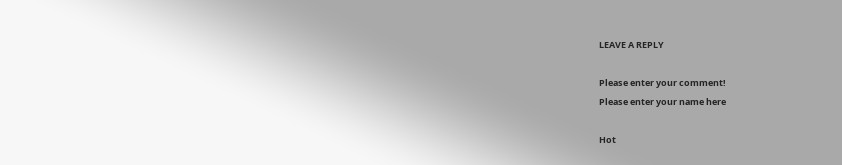LEAVE A REPLY

Please enter your comment!
Please enter your name here

Hot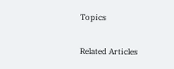Topics

Related Articles